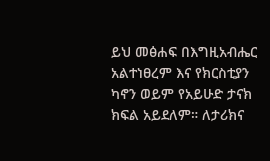ይህ መፅሐፍ በእግዚአብሔር አልተነፀረም እና የክርስቲያን ካኖን ወይም የአይሁድ ታናክ ክፍል አይደለም። ለታሪክና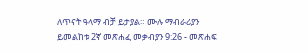ለጥናት ዓላማ ብቻ ይታያል። ሙሉ ማብራሪያን ይመልከቱ 2ኛ መጽሐፈ መቃብያን 9:26 - መጽሐፍ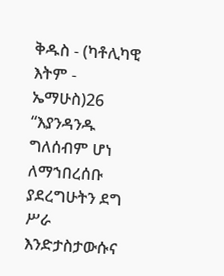ቅዱስ - (ካቶሊካዊ እትም - ኤማሁስ)26 “እያንዳንዱ ግለሰብም ሆነ ለማኀበረሰቡ ያደረግሁትን ደግ ሥራ እንድታስታውሱና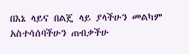በእኔ ላይና በልጄ ላይ ያላችሁን መልካም አስተሳሰባችሁን ጠብቃችሁ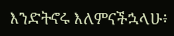እንድትኖሩ እለምናችኋላሁ፥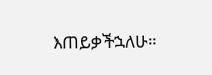እጠይቃችኋለሁ።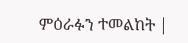ምዕራፉን ተመልከት |